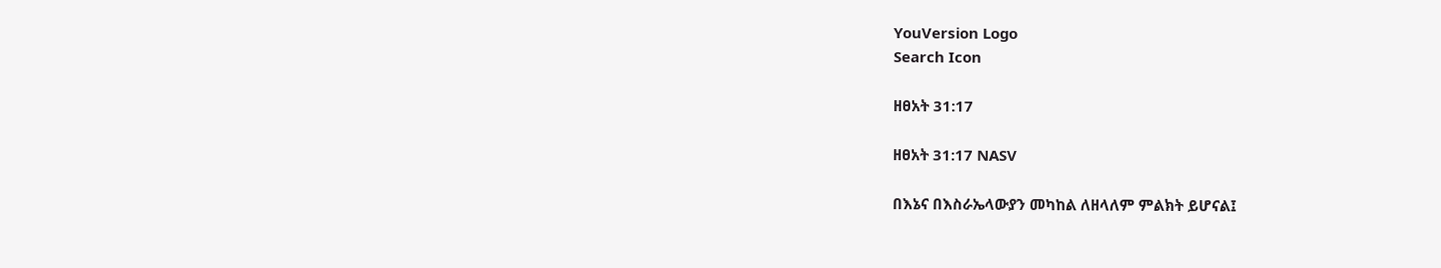YouVersion Logo
Search Icon

ዘፀአት 31:17

ዘፀአት 31:17 NASV

በእኔና በእስራኤላውያን መካከል ለዘላለም ምልክት ይሆናል፤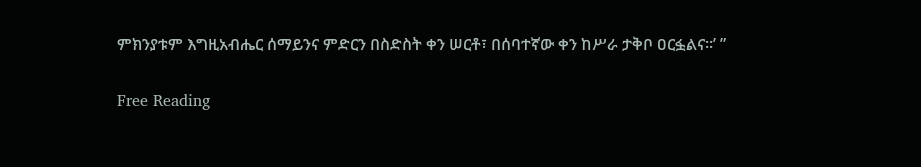ምክንያቱም እግዚአብሔር ሰማይንና ምድርን በስድስት ቀን ሠርቶ፣ በሰባተኛው ቀን ከሥራ ታቅቦ ዐርፏልና።’ ”

Free Reading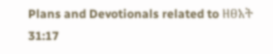Plans and Devotionals related to ዘፀአት 31:17